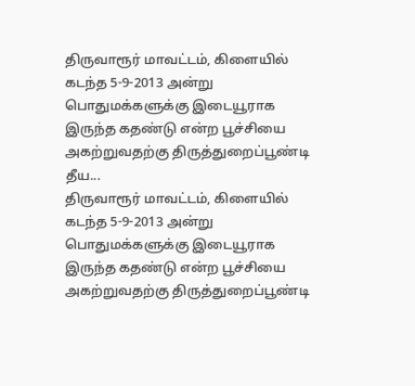திருவாரூர் மாவட்டம், கிளையில் கடந்த 5-9-2013 அன்று பொதுமக்களுக்கு இடையூராக இருந்த கதண்டு என்ற பூச்சியை அகற்றுவதற்கு திருத்துறைப்பூண்டி தீய...
திருவாரூர் மாவட்டம், கிளையில் கடந்த 5-9-2013 அன்று பொதுமக்களுக்கு இடையூராக இருந்த கதண்டு என்ற பூச்சியை அகற்றுவதற்கு திருத்துறைப்பூண்டி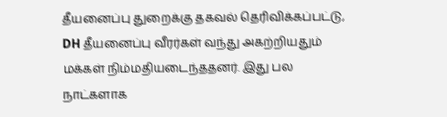தீயனைப்பு துறைக்கு தகவல் தெரிவிக்கப்பட்டு, DH தீயனைப்பு வீரர்கள் வந்து அகற்றியதும் மக்கள் நிம்மதியடைந்ததனர். இது பல நாட்களாக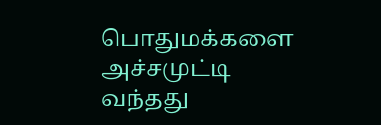பொதுமக்களை அச்சமுட்டி வந்தது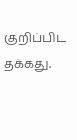குறிப்பிட தக்கது.